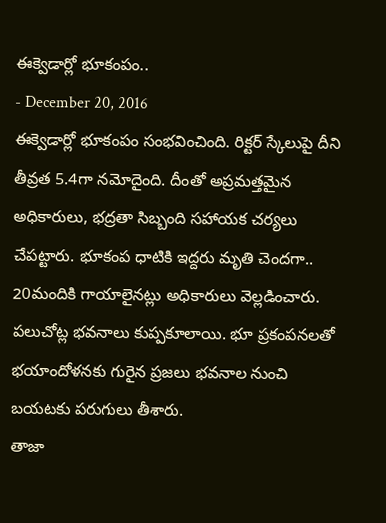ఈక్వెడార్లో భూకంపం..
- December 20, 2016
ఈక్వెడార్లో భూకంపం సంభవించింది. రిక్టర్ స్కేలుపై దీని తీవ్రత 5.4గా నమోదైంది. దీంతో అప్రమత్తమైన అధికారులు, భద్రతా సిబ్బంది సహాయక చర్యలు చేపట్టారు. భూకంప ధాటికి ఇద్దరు మృతి చెందగా.. 20మందికి గాయాలైనట్లు అధికారులు వెల్లడించారు. పలుచోట్ల భవనాలు కుప్పకూలాయి. భూ ప్రకంపనలతో భయాందోళనకు గురైన ప్రజలు భవనాల నుంచి బయటకు పరుగులు తీశారు.
తాజా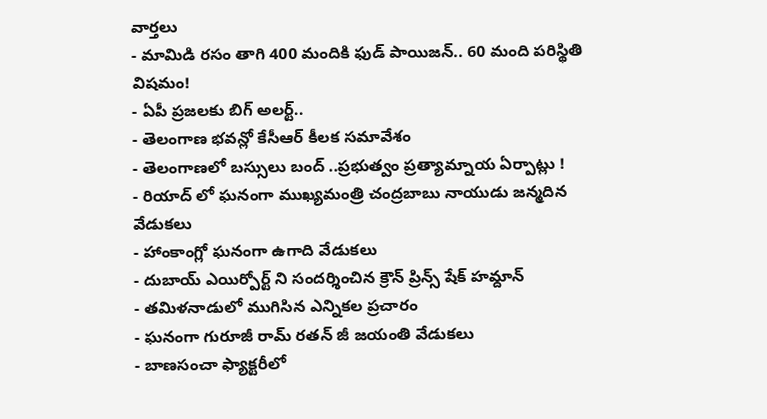వార్తలు
- మామిడి రసం తాగి 400 మందికి ఫుడ్ పాయిజన్.. 60 మంది పరిస్థితి విషమం!
- ఏపీ ప్రజలకు బిగ్ అలర్ట్..
- తెలంగాణ భవన్లో కేసీఆర్ కీలక సమావేశం
- తెలంగాణలో బస్సులు బంద్ ..ప్రభుత్వం ప్రత్యామ్నాయ ఏర్పాట్లు !
- రియాద్ లో ఘనంగా ముఖ్యమంత్రి చంద్రబాబు నాయుడు జన్మదిన వేడుకలు
- హాంకాంగ్లో ఘనంగా ఉగాది వేడుకలు
- దుబాయ్ ఎయిర్పోర్ట్ ని సందర్శించిన క్రౌన్ ప్రిన్స్ షేక్ హమ్దాన్
- తమిళనాడులో ముగిసిన ఎన్నికల ప్రచారం
- ఘనంగా గురూజీ రామ్ రతన్ జీ జయంతి వేడుకలు
- బాణసంచా ఫ్యాక్టరీలో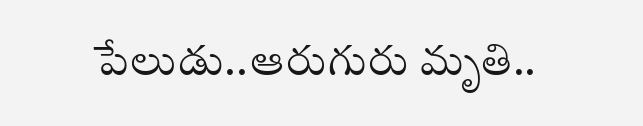పేలుడు..ఆరుగురు మృతి..